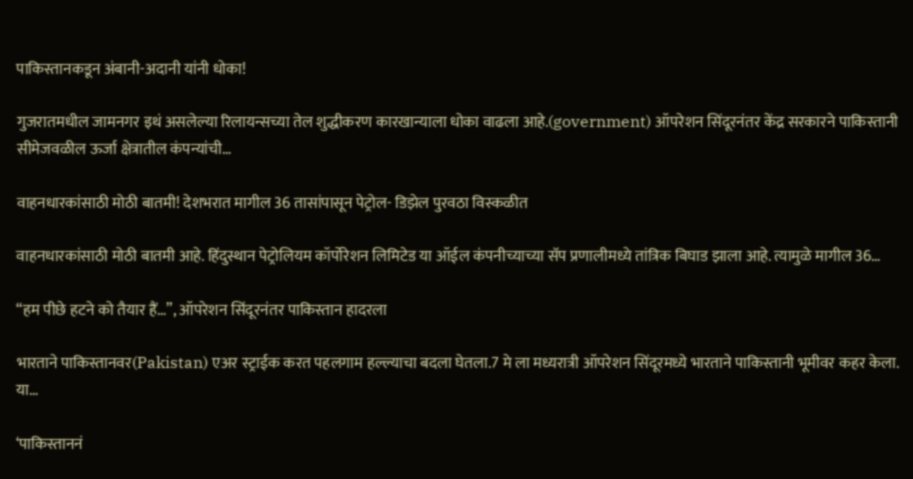पाकिस्तानकडून अंबानी-अदानी यांनी धोका!

गुजरातमधील जामनगर इथं असलेल्या रिलायन्सच्या तेल शुद्धीकरण कारखान्याला धोका वाढला आहे.(government) ऑपरेशन सिंदूरनंतर केंद्र सरकारने पाकिस्तानी सीमेजवळील ऊर्जा क्षेत्रातील कंपन्यांची…

वाहनधारकांसाठी मोठी बातमी! देशभरात मागील 36 तासांपासून पेट्रोल- डिझेल पुरवठा विस्कळीत

वाहनधारकांसाठी मोठी बातमी आहे. हिंदुस्थान पेट्रोलियम कॉर्पोरेशन लिमिटेड या ऑईल कंपनीच्याच्या सॅप प्रणालीमध्ये तांत्रिक बिघाड झाला आहे. त्यामुळे मागील 36…

“हम पीछे हटने को तैयार हैं…”, ऑपरेशन सिंदूरनंतर पाकिस्तान हादरला

भारताने पाकिस्तानवर(Pakistan) एअर स्ट्राईक करत पहलगाम हल्ल्याचा बदला घेतला.7 मे ला मध्यरात्री ऑपरेशन सिंदूरमध्ये भारताने पाकिस्तानी भूमीवर कहर केला. या…

‘पाकिस्ताननं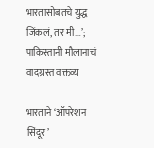भारतासोबतचे युद्ध जिंकलं, तर मी…’; पाकिस्तानी मौलानाचं वादग्रस्त वक्तव्य

भारताने ‘ऑपरेशन सिंदूर’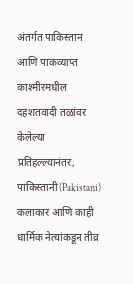अंतर्गत पाकिस्तान आणि पाकव्याप्त काश्मीरमधील दहशतवादी तळांवर केलेल्या प्रतिहल्ल्यानंतर, पाकिस्तानी(Pakistani) कलाकार आणि काही धार्मिक नेत्यांकडून तीव्र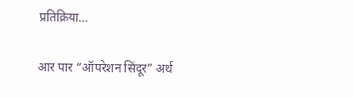प्रतिक्रिया…

आर पार “ऑपरेशन सिंदूर” अर्थ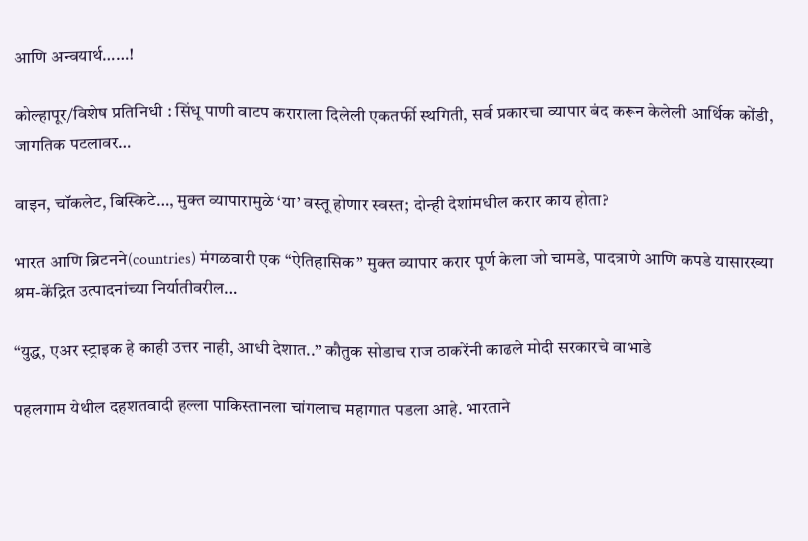आणि अन्वयार्थ……!

कोल्हापूर/विशेष प्रतिनिधी : सिंधू पाणी वाटप कराराला दिलेली एकतर्फी स्थगिती, सर्व प्रकारचा व्यापार बंद करून केलेली आर्थिक कोंडी, जागतिक पटलावर…

वाइन, चॉकलेट, बिस्किटे…, मुक्त व्यापारामुळे ‘या’ वस्तू होणार स्वस्त; दोन्ही देशांमधील करार काय होता?

भारत आणि ब्रिटनने(countries) मंगळवारी एक “ऐतिहासिक” मुक्त व्यापार करार पूर्ण केला जो चामडे, पादत्राणे आणि कपडे यासारख्या श्रम-केंद्रित उत्पादनांच्या निर्यातीवरील…

“युद्ध, एअर स्ट्राइक हे काही उत्तर नाही, आधी देशात..” कौतुक सोडाच राज ठाकरेंनी काढले मोदी सरकारचे वाभाडे

पहलगाम येथील दहशतवादी हल्ला पाकिस्तानला चांगलाच महागात पडला आहे. भारताने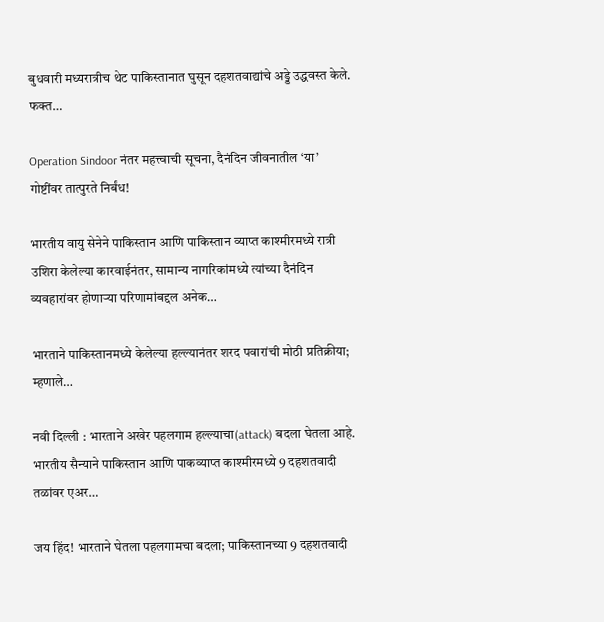बुधवारी मध्यरात्रीच थेट पाकिस्तानात घुसून दहशतवाद्यांचे अड्डे उद्धवस्त केले. फक्त…

Operation Sindoor नंतर महत्त्वाची सूचना, दैनंदिन जीवनातील ‘या’ गोष्टींवर तात्पुरते निर्बंध!

भारतीय वायु सेनेने पाकिस्तान आणि पाकिस्तान व्याप्त काश्मीरमध्ये रात्री उशिरा केलेल्या कारवाईनंतर, सामान्य नागरिकांमध्ये त्यांच्या दैनंदिन व्यवहारांवर होणाऱ्या परिणामांबद्दल अनेक…

भारताने पाकिस्तानमध्ये केलेल्या हल्ल्यानंतर शरद पवारांची मोठी प्रतिक्रीया; म्हणाले…

नवी दिल्ली : भारताने अखेर पहलगाम हल्ल्याचा(attack) बदला घेतला आहे. भारतीय सैन्याने पाकिस्तान आणि पाकव्याप्त काश्मीरमध्ये 9 दहशतवादी तळांवर एअर…

जय हिंद! भारताने घेतला पहलगामचा बदला; पाकिस्तानच्या 9 दहशतवादी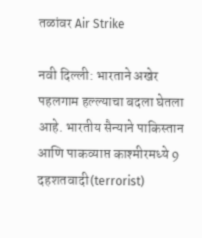तळांवर Air Strike

नवी दिल्ली: भारताने अखेर पहलगाम हल्ल्याचा बदला घेतला आहे. भारतीय सैन्याने पाकिस्तान आणि पाकव्याप्त काश्मीरमध्ये 9 दहशतवादी(terrorist)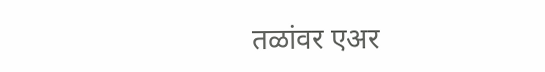तळांवर एअर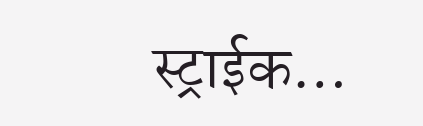स्ट्राईक…